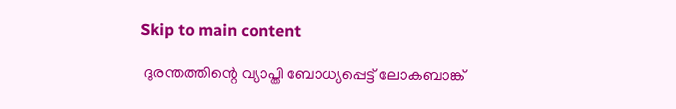Skip to main content

 ദുരന്തത്തിന്റെ വ്യാപ്തി ബോധ്യപ്പെട്ട് ലോകബാങ്ക്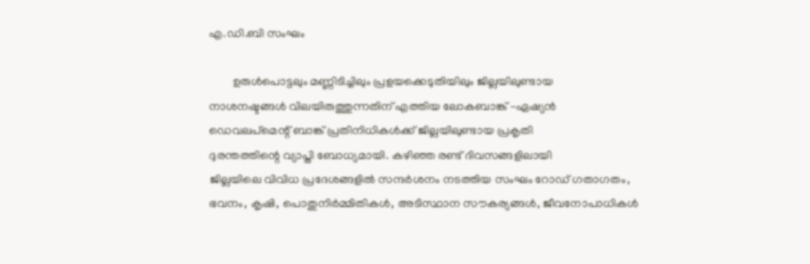എ.ഡി.ബി സംഘം

        ഉരുള്‍പൊട്ടലും മണ്ണിടിച്ചിലും പ്രളയക്കെടുതിയിലും ജില്ലയിലുണ്ടായ
നാശനഷ്ടങ്ങള്‍ വിലയിരുത്തുന്നതിന് എത്തിയ ലോകബാങ്ക് -ഏഷ്യന്‍
ഡെവലപ്‌മെന്റ് ബാങ്ക് പ്രതിനിധികള്‍ക്ക് ജില്ലയിലുണ്ടായ പ്രകൃതി
ദുരന്തത്തിന്റെ വ്യാപ്തി ബോധ്യമായി. കഴിഞ്ഞ രണ്ട് ദിവസങ്ങളിലായി
ജില്ലയിലെ വിവിധ പ്രദേശങ്ങളില്‍ സന്ദര്‍ശനം നടത്തിയ സംഘം റോഡ് ഗതാഗതം,
ഭവനം, കൃഷി, പൊതുനിര്‍മ്മിതികള്‍, അടിസ്ഥാന സൗകര്യങ്ങള്‍, ജീവനോപാധികള്‍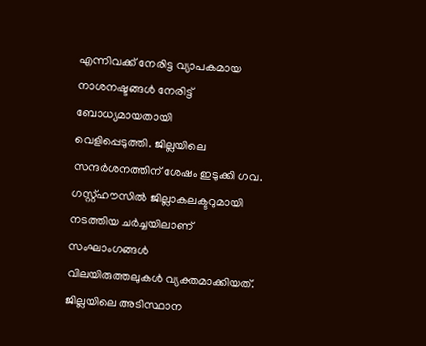എന്നിവക്ക് നേരിട്ട വ്യാപകമായ നാശനഷ്ടങ്ങള്‍ നേരിട്ട് ബോധ്യമായതായി
വെളിപ്പെടുത്തി. ജില്ലയിലെ സന്ദര്‍ശനത്തിന് ശേഷം ഇടുക്കി ഗവ.
ഗസ്റ്റ്ഹൗസില്‍ ജില്ലാകലക്ടറുമായി നടത്തിയ ചര്‍ച്ചയിലാണ് സംഘാംഗങ്ങള്‍
വിലയിരുത്തലുകള്‍ വ്യക്തമാക്കിയത്. ജില്ലയിലെ അടിസ്ഥാന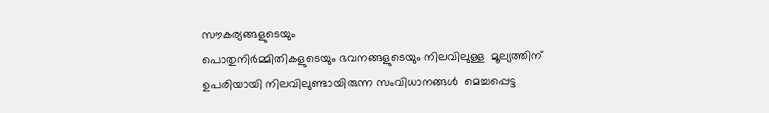സൗകര്യങ്ങളുടെയും
പൊതുനിര്‍മ്മിതികളുടെയും ഭവനങ്ങളുടെയും നിലവിലുള്ള  മൂല്യത്തിന്
ഉപരിയായി നിലവിലുണ്ടായിരുന്ന സംവിധാനങ്ങള്‍  മെച്ചപ്പെട്ട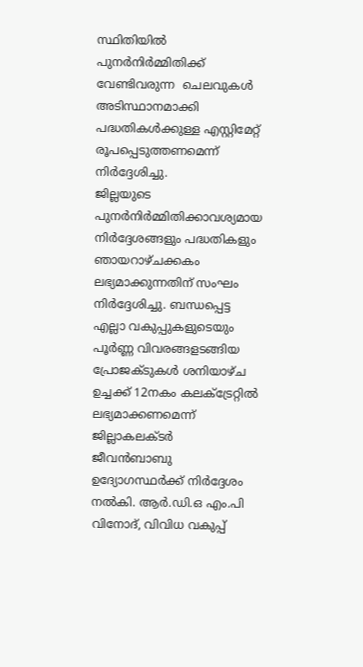സ്ഥിതിയില്‍
പുനര്‍നിര്‍മ്മിതിക്ക് വേണ്ടിവരുന്ന  ചെലവുകള്‍ അടിസ്ഥാനമാക്കി
പദ്ധതികള്‍ക്കുള്ള എസ്റ്റിമേറ്റ് രൂപപ്പെടുത്തണമെന്ന് നിര്‍ദ്ദേശിച്ചു.
ജില്ലയുടെ പുനര്‍നിര്‍മ്മിതിക്കാവശ്യമായ നിര്‍ദ്ദേശങ്ങളും പദ്ധതികളും
ഞായറാഴ്ചക്കകം ലഭ്യമാക്കുന്നതിന് സംഘം നിര്‍ദ്ദേശിച്ചു. ബന്ധപ്പെട്ട
എല്ലാ വകുപ്പുകളുടെയും പൂര്‍ണ്ണ വിവരങ്ങളടങ്ങിയ പ്രോജക്ടുകള്‍ ശനിയാഴ്ച
ഉച്ചക്ക് 12നകം കലക്ട്രേറ്റില്‍ ലഭ്യമാക്കണമെന്ന് ജില്ലാകലക്ടര്‍
ജീവന്‍ബാബു ഉദ്യോഗസ്ഥര്‍ക്ക് നിര്‍ദ്ദേശം നല്‍കി. ആര്‍.ഡി.ഒ എം.പി
വിനോദ്, വിവിധ വകുപ്പ്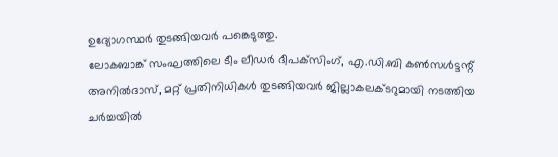ഉദ്യോഗസ്ഥര്‍ തുടങ്ങിയവര്‍ പങ്കെടുത്തു.
ലോകബാങ്ക് സംഘത്തിലെ ടീം ലീഡര്‍ ദീപക്‌സിംഗ്, എ.ഡി.ബി കണ്‍സള്‍ട്ടന്റ്
അനില്‍ദാസ്, മറ്റ് പ്രതിനിധികള്‍ തുടങ്ങിയവര്‍ ജില്ലാകലക്ടറുമായി നടത്തിയ
ചര്‍ച്ചയില്‍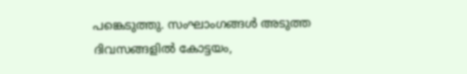പങ്കെടുത്തു. സംഘാംഗങ്ങള്‍ അടുത്ത ദിവസങ്ങളില്‍ കോട്ടയം,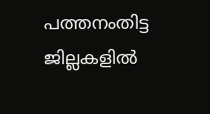പത്തനംതിട്ട ജില്ലകളില്‍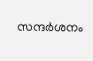സന്ദര്‍ശനം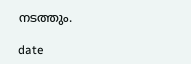നടത്തും.

date